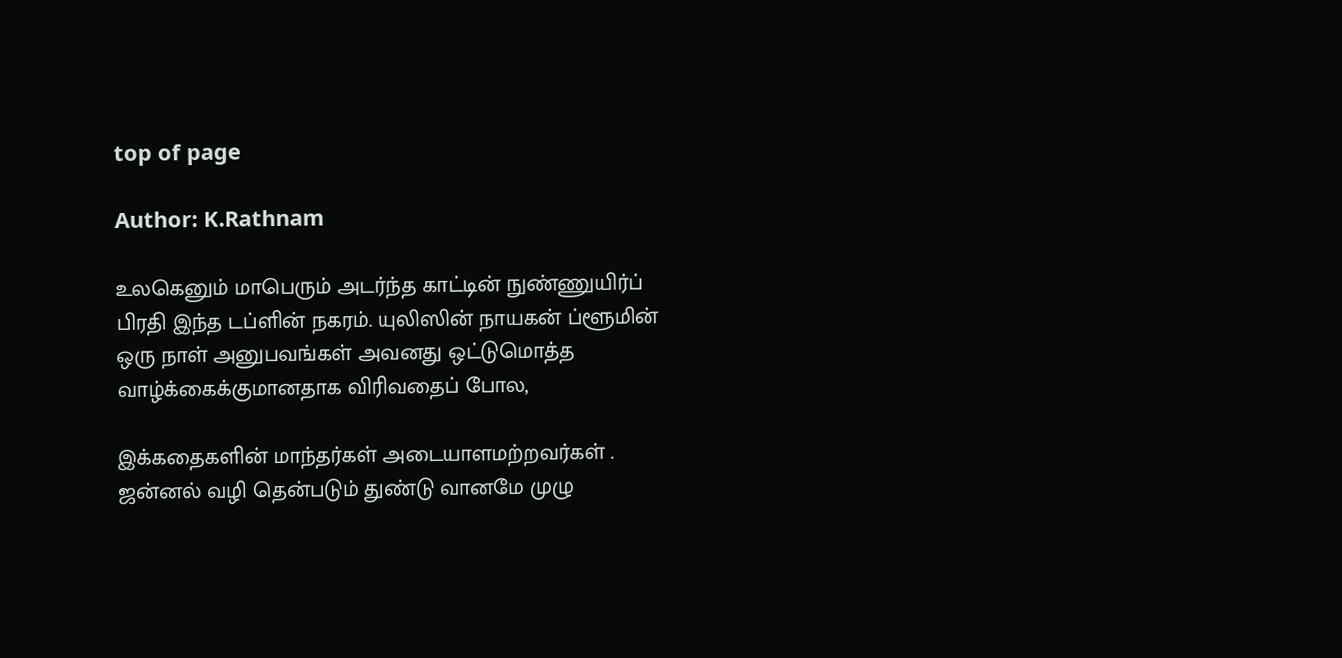top of page

Author: K.Rathnam

உலகெனும் மாபெரும் அடர்ந்த காட்டின் நுண்ணுயிர்ப் பிரதி இந்த டப்ளின் நகரம். யுலிஸின் நாயகன் ப்ளூமின் ஒரு நாள் அனுபவங்கள் அவனது ஒட்டுமொத்த வாழ்க்கைக்குமானதாக விரிவதைப் போல,

இக்கதைகளின் மாந்தர்கள் அடையாளமற்றவர்கள் . ஜன்னல் வழி தென்படும் துண்டு வானமே முழு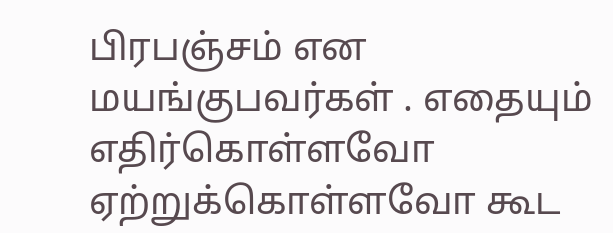பிரபஞ்சம் என மயங்குபவர்கள் . எதையும் எதிர்கொள்ளவோ ஏற்றுக்கொள்ளவோ கூட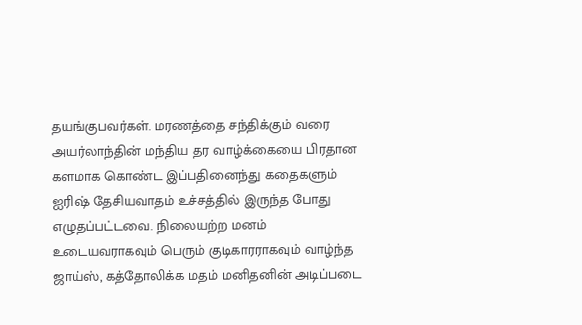தயங்குபவர்கள். மரணத்தை சந்திக்கும் வரை அயர்லாந்தின் மந்திய தர வாழ்க்கையை பிரதான களமாக கொண்ட இப்பதினைந்து கதைகளும் ஐரிஷ் தேசியவாதம் உச்சத்தில் இருந்த போது எழுதப்பட்டவை. நிலையற்ற மனம் உடையவராகவும் பெரும் குடிகாரராகவும் வாழ்ந்த ஜாய்ஸ், கத்தோலிக்க மதம் மனிதனின் அடிப்படை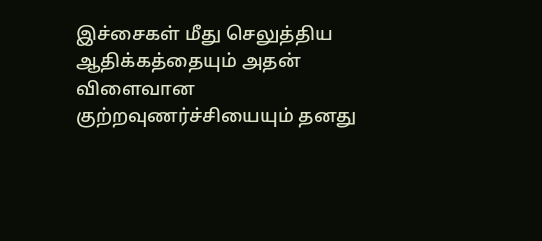இச்சைகள் மீது செலுத்திய ஆதிக்கத்தையும் அதன் விளைவான குற்றவுணர்ச்சியையும் தனது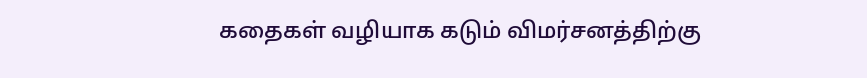கதைகள் வழியாக கடும் விமர்சனத்திற்கு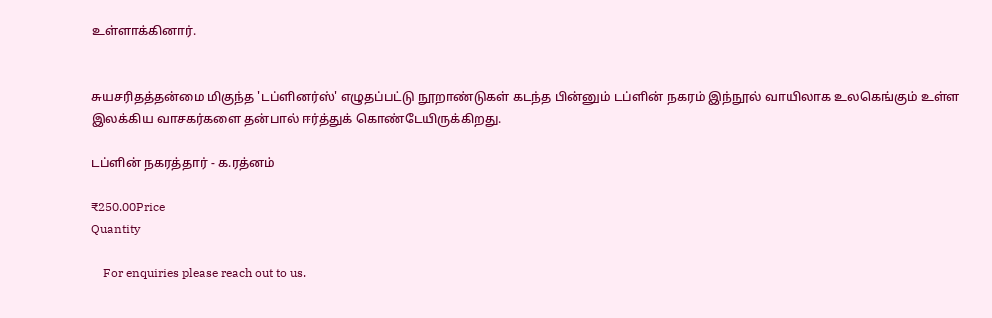உள்ளாக்கினார்.


சுயசரிதத்தன்மை மிகுந்த 'டப்ளினர்ஸ்' எழுதப்பட்டு நூறாண்டுகள் கடந்த பின்னும் டப்ளின் நகரம் இந்நூல் வாயிலாக உலகெங்கும் உள்ள இலக்கிய வாசகர்களை தன்பால் ஈர்த்துக் கொண்டேயிருக்கிறது.

டப்ளின் நகரத்தார் - க.ரத்னம்

₹250.00Price
Quantity

    For enquiries please reach out to us.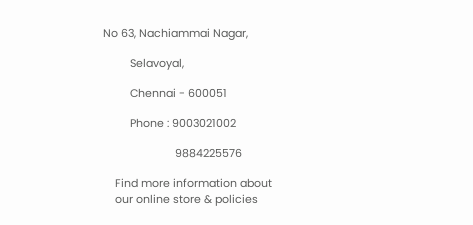No 63, Nachiammai Nagar,

         Selavoyal,

         Chennai - 600051

         Phone : 9003021002

                        9884225576

    Find more information about
    our online store & policies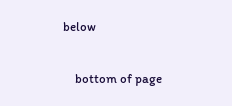below

    bottom of page